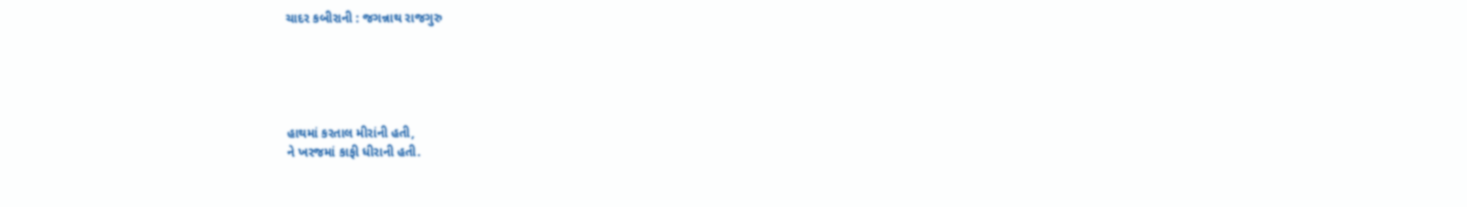ચાદર કબીરાની : જગન્નાથ રાજગુરુ





હાથમાં કરતાલ મીરાંની હતી,
ને ખરજમાં કાફી ધીરાની હતી.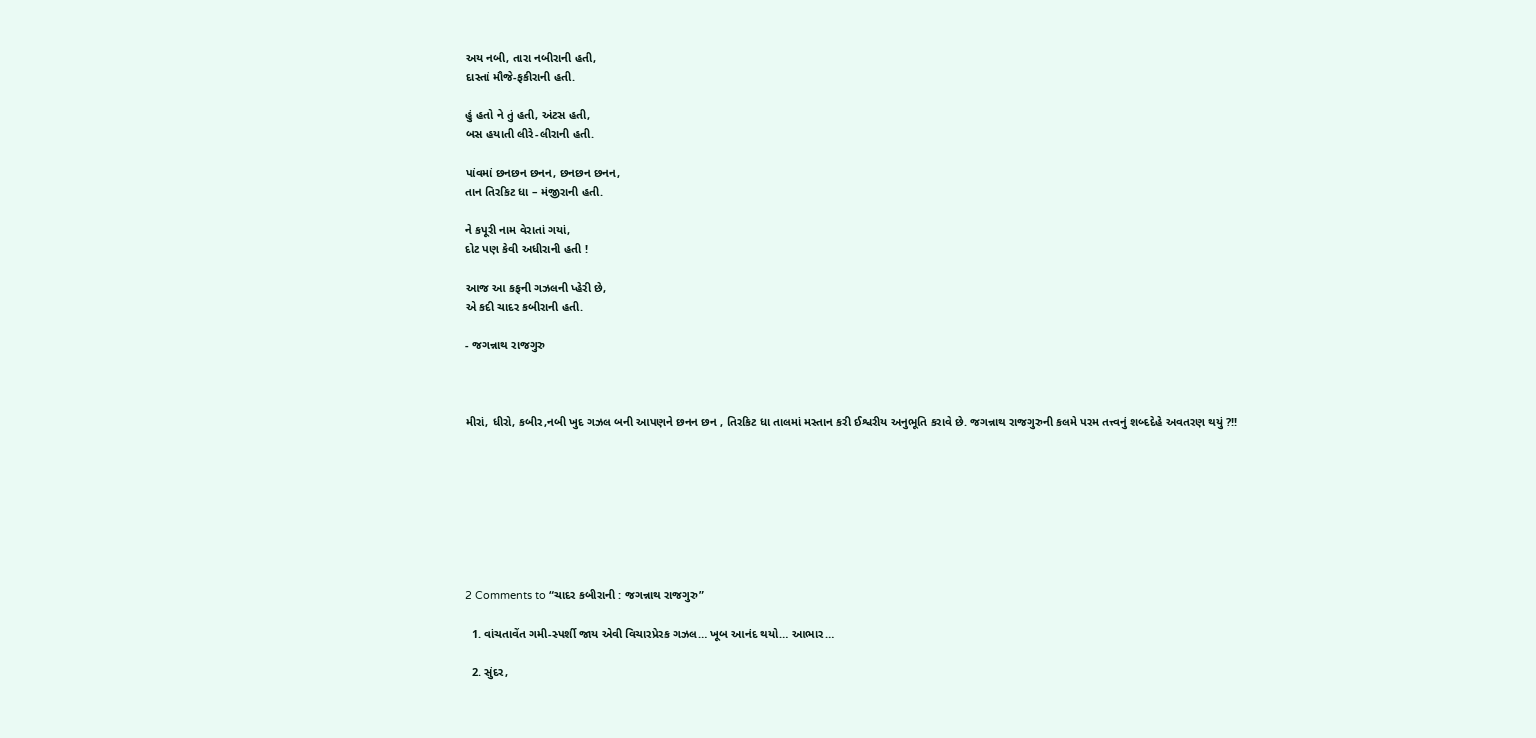અય નબી, તારા નબીરાની હતી,
દાસ્તાં મૌજે-ફકીરાની હતી.

હું હતો ને તું હતી, અંટસ હતી,
બસ હયાતી લીરે-લીરાની હતી.

પાંવમાં છનછન છનન, છનછન છનન,
તાન તિરકિટ ધા – મંજીરાની હતી.

ને કપૂરી નામ વેરાતાં ગયાં,
દોટ પણ કેવી અધીરાની હતી !

આજ આ કફની ગઝલની પ્હેરી છે,
એ કદી ચાદર કબીરાની હતી.

- જગન્નાથ રાજગુરુ



મીરાં, ધીરો, કબીર,નબી ખુદ ગઝલ બની આપણને છનન છન , તિરકિટ ધા તાલમાં મસ્તાન કરી ઈશ્વરીય અનુભૂતિ કરાવે છે. જગન્નાથ રાજગુરુની કલમે પરમ તત્ત્વનું શબ્દદેહે અવતરણ થયું ?!!








2 Comments to “ચાદર કબીરાની : જગન્નાથ રાજગુરુ”

  1. વાંચતાવેંત ગમી-સ્પર્શી જાય એવી વિચારપ્રેરક ગઝલ… ખૂબ આનંદ થયો… આભાર…

  2. સુંદર,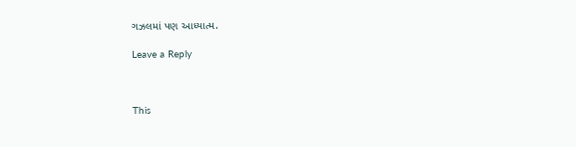ગઝલમાં પણ આધ્યાત્મ.

Leave a Reply



This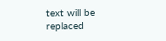text will be replaced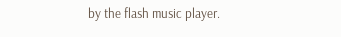by the flash music player.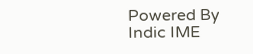Powered By Indic IME